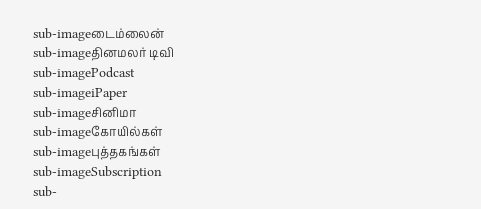sub-imageடைம்லைன்
sub-imageதினமலர் டிவி
sub-imagePodcast
sub-imageiPaper
sub-imageசினிமா
sub-imageகோயில்கள்
sub-imageபுத்தகங்கள்
sub-imageSubscription
sub-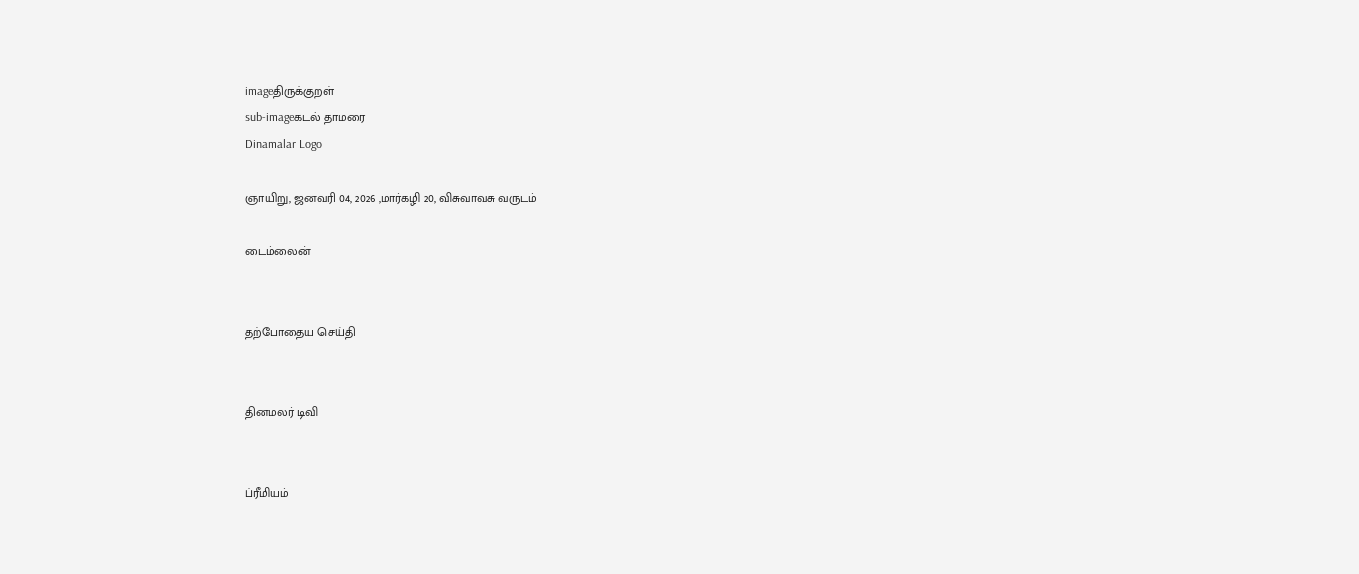imageதிருக்குறள்
sub-imageகடல் தாமரை
Dinamalar Logo

ஞாயிறு, ஜனவரி 04, 2026 ,மார்கழி 20, விசுவாவசு வருடம்

டைம்லைன்


தற்போதைய செய்தி


தினமலர் டிவி


ப்ரீமியம்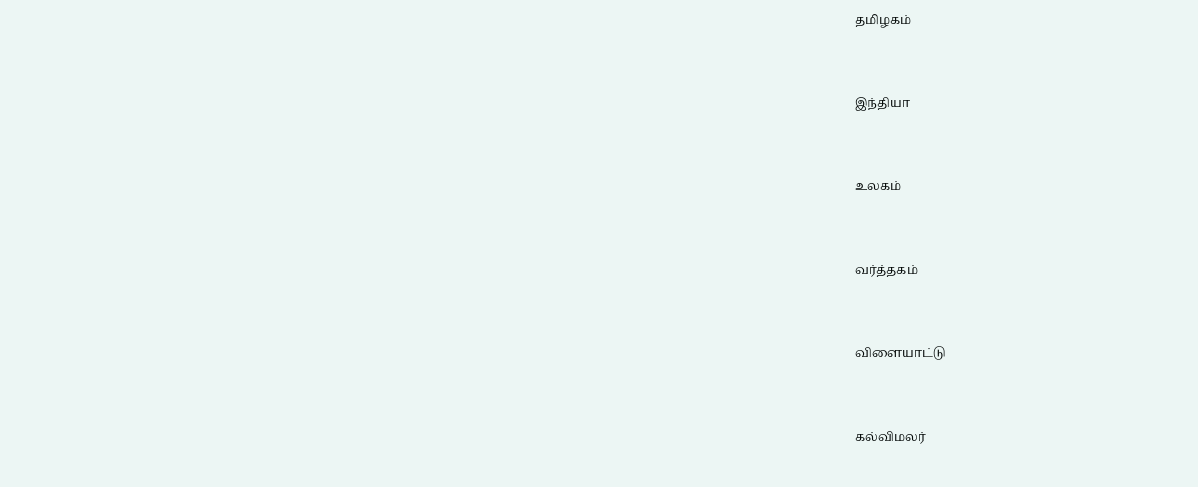தமிழகம்


இந்தியா


உலகம்


வர்த்தகம்


விளையாட்டு


கல்விமலர்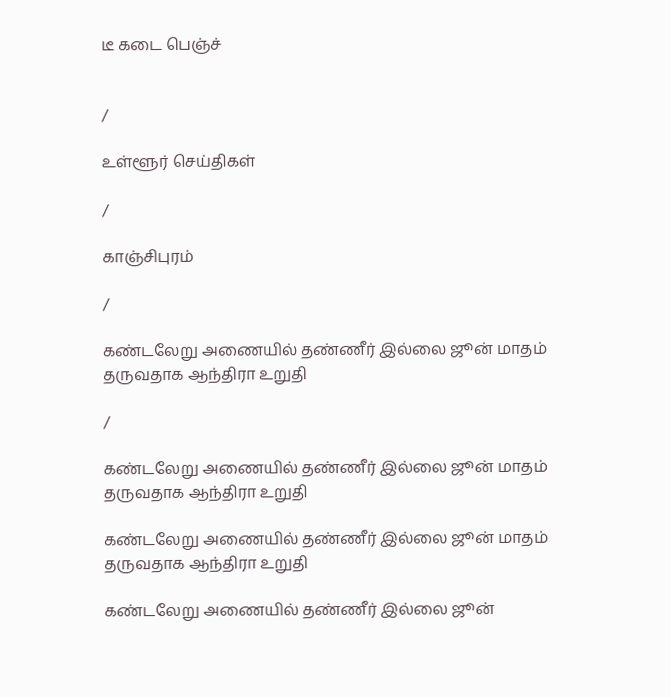டீ கடை பெஞ்ச்


/

உள்ளூர் செய்திகள்

/

காஞ்சிபுரம்

/

கண்டலேறு அணையில் தண்ணீர் இல்லை ஜூன் மாதம் தருவதாக ஆந்திரா உறுதி

/

கண்டலேறு அணையில் தண்ணீர் இல்லை ஜூன் மாதம் தருவதாக ஆந்திரா உறுதி

கண்டலேறு அணையில் தண்ணீர் இல்லை ஜூன் மாதம் தருவதாக ஆந்திரா உறுதி

கண்டலேறு அணையில் தண்ணீர் இல்லை ஜூன்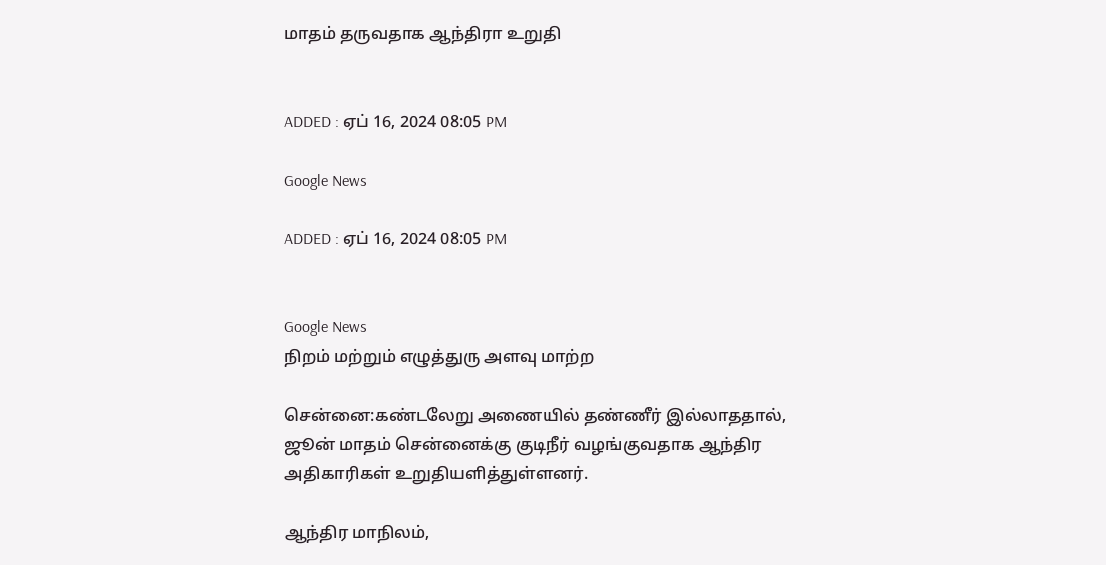மாதம் தருவதாக ஆந்திரா உறுதி


ADDED : ஏப் 16, 2024 08:05 PM

Google News

ADDED : ஏப் 16, 2024 08:05 PM


Google News
நிறம் மற்றும் எழுத்துரு அளவு மாற்ற

சென்னை:கண்டலேறு அணையில் தண்ணீர் இல்லாததால், ஜூன் மாதம் சென்னைக்கு குடிநீர் வழங்குவதாக ஆந்திர அதிகாரிகள் உறுதியளித்துள்ளனர்.

ஆந்திர மாநிலம்,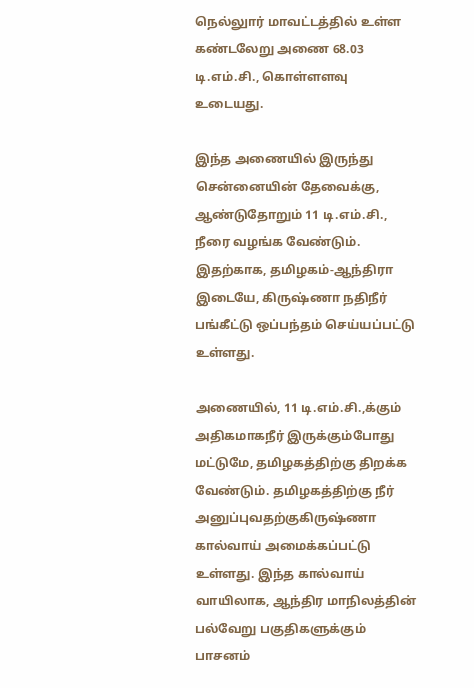நெல்லுார் மாவட்டத்தில் உள்ள கண்டலேறு அணை 68.03 டி.எம்.சி., கொள்ளளவு உடையது.

இந்த அணையில் இருந்து சென்னையின் தேவைக்கு, ஆண்டுதோறும் 11 டி.எம்.சி., நீரை வழங்க வேண்டும். இதற்காக, தமிழகம்-ஆந்திரா இடையே, கிருஷ்ணா நதிநீர் பங்கீட்டு ஒப்பந்தம் செய்யப்பட்டு உள்ளது.

அணையில், 11 டி.எம்.சி.,க்கும் அதிகமாகநீர் இருக்கும்போது மட்டுமே, தமிழகத்திற்கு திறக்க வேண்டும். தமிழகத்திற்கு நீர் அனுப்புவதற்குகிருஷ்ணா கால்வாய் அமைக்கப்பட்டு உள்ளது. இந்த கால்வாய் வாயிலாக, ஆந்திர மாநிலத்தின் பல்வேறு பகுதிகளுக்கும் பாசனம்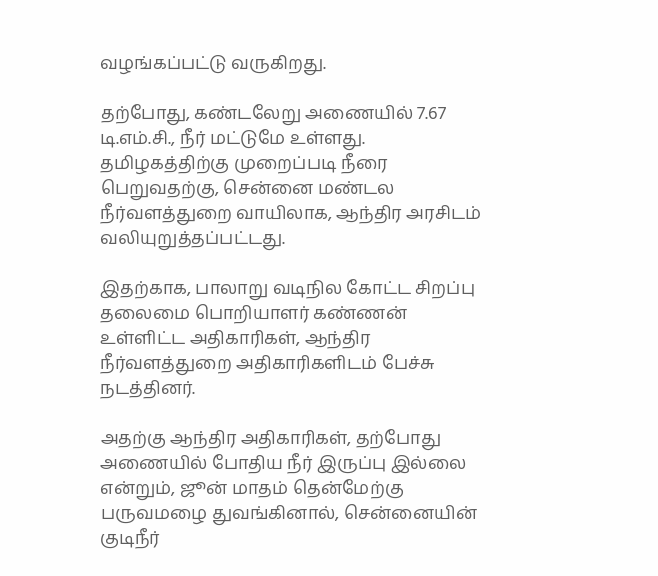வழங்கப்பட்டு வருகிறது.

தற்போது, கண்டலேறு அணையில் 7.67 டி.எம்.சி., நீர் மட்டுமே உள்ளது. தமிழகத்திற்கு முறைப்படி நீரை பெறுவதற்கு, சென்னை மண்டல நீர்வளத்துறை வாயிலாக, ஆந்திர அரசிடம் வலியுறுத்தப்பட்டது.

இதற்காக, பாலாறு வடிநில கோட்ட சிறப்பு தலைமை பொறியாளர் கண்ணன் உள்ளிட்ட அதிகாரிகள், ஆந்திர நீர்வளத்துறை அதிகாரிகளிடம் பேச்சு நடத்தினர்.

அதற்கு ஆந்திர அதிகாரிகள், தற்போது அணையில் போதிய நீர் இருப்பு இல்லை என்றும், ஜூன் மாதம் தென்மேற்கு பருவமழை துவங்கினால், சென்னையின் குடிநீர்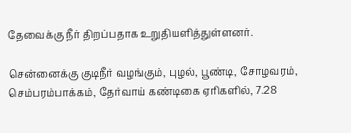தேவைக்கு நீர் திறப்பதாக உறுதியளித்துள்ளனர்.

சென்னைக்கு குடிநீர் வழங்கும், புழல், பூண்டி, சோழவரம், செம்பரம்பாக்கம், தேர்வாய் கண்டிகை ஏரிகளில், 7.28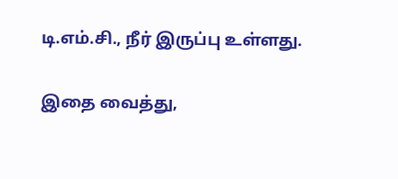டி.எம்.சி., நீர் இருப்பு உள்ளது.

இதை வைத்து,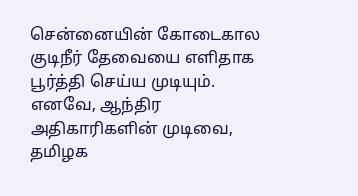சென்னையின் கோடைகால குடிநீர் தேவையை எளிதாக பூர்த்தி செய்ய முடியும். எனவே, ஆந்திர அதிகாரிகளின் முடிவை, தமிழக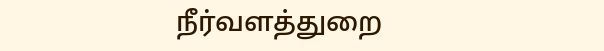நீர்வளத்துறை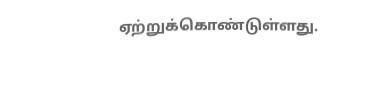ஏற்றுக்கொண்டுள்ளது.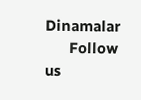Dinamalar
      Follow us